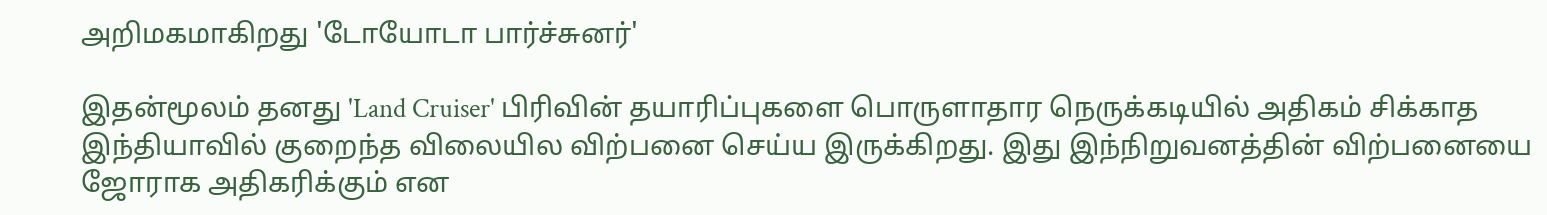அறிமகமாகிறது 'டோயோடா பார்ச்சுனர்'

இதன்மூலம் தனது 'Land Cruiser' பிரிவின் தயாரிப்புகளை பொருளாதார நெருக்கடியில் அதிகம் சிக்காத இந்தியாவில் குறைந்த விலையில விற்பனை செய்ய இருக்கிறது. இது இந்நிறுவனத்தின் விற்பனையை ஜோராக அதிகரிக்கும் என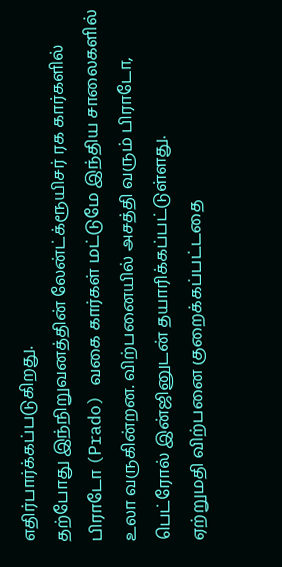எதிர்பார்க்கப்படுகிறது.
தற்போது இந்நிறுவனத்தின் லேன்ட்க்ரூயிசர் ரக கார்களில் பிராடோ (Prado) வகை கார்கள் மட்டுமே இந்திய சாலைகளில் உலா வருகின்றன. விற்பனையில் அசத்தி வரும் பிராடோ, பெட்ரோல் இன்ஜினுடன் தயாரிக்கப்பட்டுள்ளது.
ஏற்றுமதி விற்பனை குறைக்கப்பட்டதை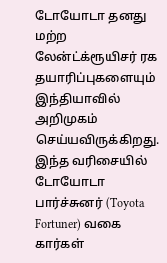டோயோடா தனது மற்ற லேன்ட்க்ரூயிசர் ரக தயாரிப்புகளையும் இந்தியாவில் அறிமுகம் செய்யவிருக்கிறது.
இந்த வரிசையில் டோயோடா பார்ச்சுனர் (Toyota Fortuner) வகை கார்கள்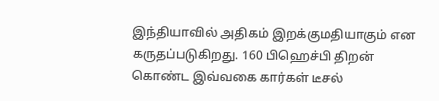இந்தியாவில் அதிகம் இறக்குமதியாகும் என கருதப்படுகிறது. 160 பிஹெச்பி திறன் கொண்ட இவ்வகை கார்கள் டீசல்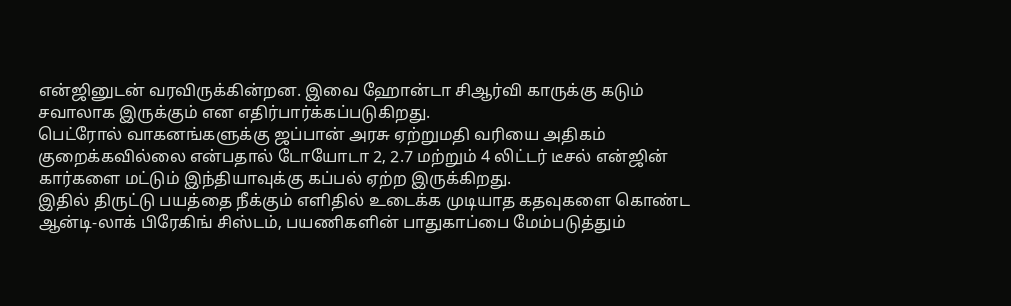என்ஜினுடன் வரவிருக்கின்றன. இவை ஹோன்டா சிஆர்வி காருக்கு கடும் சவாலாக இருக்கும் என எதிர்பார்க்கப்படுகிறது.
பெட்ரோல் வாகனங்களுக்கு ஜப்பான் அரசு ஏற்றுமதி வரியை அதிகம் குறைக்கவில்லை என்பதால் டோயோடா 2, 2.7 மற்றும் 4 லிட்டர் டீசல் என்ஜின் கார்களை மட்டும் இந்தியாவுக்கு கப்பல் ஏற்ற இருக்கிறது.
இதில் திருட்டு பயத்தை நீக்கும் எளிதில் உடைக்க முடியாத கதவுகளை கொண்ட ஆன்டி-லாக் பிரேகிங் சிஸ்டம், பயணிகளின் பாதுகாப்பை மேம்படுத்தும்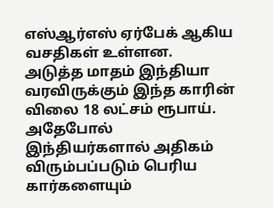எஸ்ஆர்எஸ் ஏர்பேக் ஆகிய வசதிகள் உள்ளன. அடுத்த மாதம் இந்தியா வரவிருக்கும் இந்த காரின் விலை 18 லட்சம் ரூபாய்.
அதேபோல் இந்தியர்களால் அதிகம் விரும்பப்படும் பெரிய கார்களையும்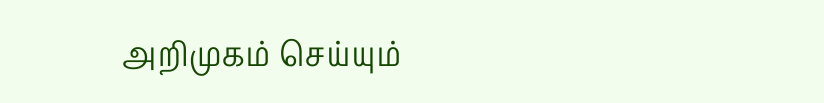அறிமுகம் செய்யும்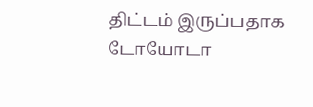திட்டம் இருப்பதாக டோயோடா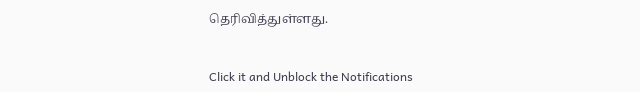தெரிவித்துள்ளது.


Click it and Unblock the Notifications